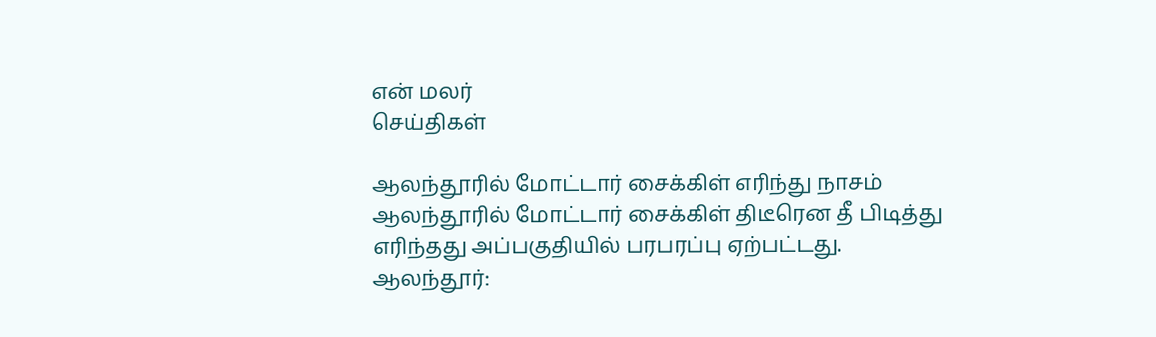என் மலர்
செய்திகள்

ஆலந்தூரில் மோட்டார் சைக்கிள் எரிந்து நாசம்
ஆலந்தூரில் மோட்டார் சைக்கிள் திடீரென தீ பிடித்து எரிந்தது அப்பகுதியில் பரபரப்பு ஏற்பட்டது.
ஆலந்தூர்: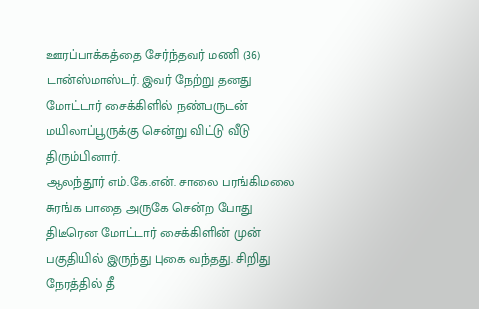ஊரப்பாக்கத்தை சேர்ந்தவர் மணி (36) டான்ஸ்மாஸ்டர். இவர் நேற்று தனது மோட்டார் சைக்கிளில் நண்பருடன் மயிலாப்பூருக்கு சென்று விட்டு வீடு திரும்பினார்.
ஆலந்தூர் எம்.கே.என். சாலை பரங்கிமலை சுரங்க பாதை அருகே சென்ற போது திடீரென மோட்டார் சைக்கிளின் முன் பகுதியில் இருந்து புகை வந்தது. சிறிது நேரத்தில் தீ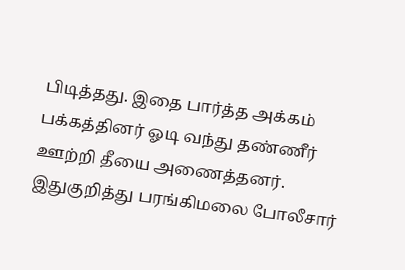பிடித்தது. இதை பார்த்த அக்கம் பக்கத்தினர் ஓடி வந்து தண்ணீர் ஊற்றி தீயை அணைத்தனர்.
இதுகுறித்து பரங்கிமலை போலீசார்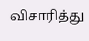விசாரித்து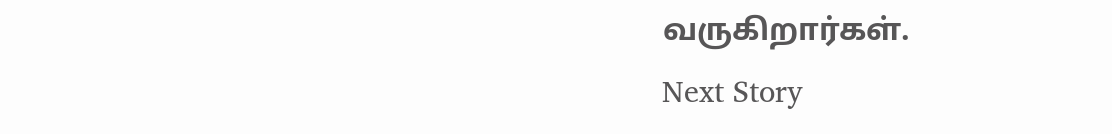வருகிறார்கள்.
Next Story